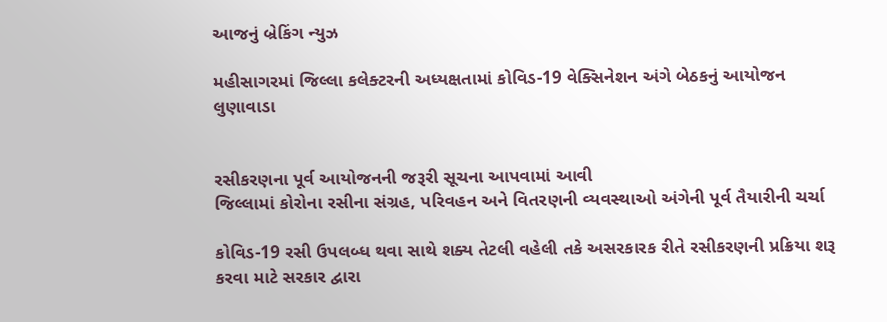આજનું બ્રેકિંગ ન્યુઝ

મહીસાગરમાં જિલ્લા કલેક્ટરની અધ્યક્ષતામાં કોવિડ-19 વેક્સિનેશન અંગે બેઠકનું આયોજન
લુણાવાડા


રસીકરણના પૂર્વ આયોજનની જરૂરી સૂચના આપવામાં આવી
જિલ્લામાં કોરોના રસીના સંગ્રહ, પરિવહન અને વિતરણની વ્યવસ્થાઓ અંગેની પૂર્વ તૈયારીની ચર્ચા

કોવિડ-19 રસી ઉપલબ્ધ થવા સાથે શક્ય તેટલી વહેલી તકે અસરકારક રીતે રસીકરણની પ્રક્રિયા શરૂ કરવા માટે સરકાર દ્વારા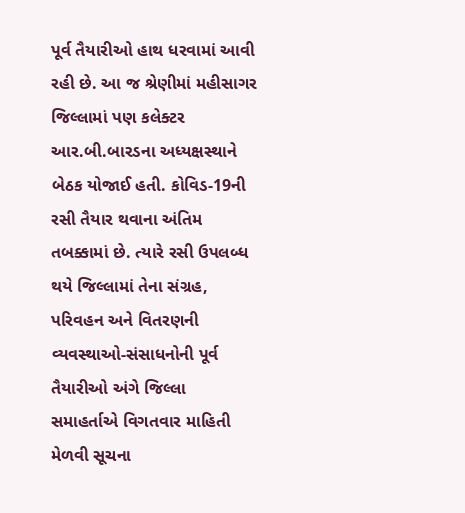પૂર્વ તૈયારીઓ હાથ ધરવામાં આવી રહી છે. આ જ શ્રેણીમાં મહીસાગર જિલ્લામાં પણ કલેક્ટર આર.બી.બારડના અધ્યક્ષસ્થાને બેઠક યોજાઈ હતી. કોવિડ-19ની રસી તૈયાર થવાના અંતિમ તબક્કામાં છે. ત્યારે રસી ઉપલબ્ધ થયે જિલ્લામાં તેના સંગ્રહ, પરિવહન અને વિતરણની વ્યવસ્થાઓ-સંસાધનોની પૂર્વ તૈયારીઓ અંગે જિલ્લા સમાહર્તાએ વિગતવાર માહિતી મેળવી સૂચના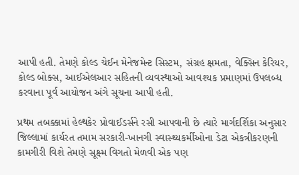આપી હતી. તેમણે કોલ્ડ ચેઈન મેનેજમેન્ટ સિસ્ટમ, સંગ્રહ ક્ષમતા, વેક્સિન કેરિયર, કોલ્ડ બોક્સ, આઈએલઆર સહિતની વ્યવસ્થાઓ આવશ્યક પ્રમાણમાં ઉપલબ્ધ કરવાના પૂર્વ આયોજન અંગે સૂચના આપી હતી.

પ્રથમ તબક્કામાં હેલ્થકેર પ્રોવાઈડર્સને રસી આપવાની છે ત્યારે માર્ગદર્શિકા અનુસાર જિલ્લામાં કાર્યરત તમામ સરકારી-ખાનગી સ્વાસ્થ્યકર્મીઓના ડેટા એકત્રીકરણની કામગીરી વિશે તેમણે સૂક્ષ્મ વિગતો મેળવી એક પણ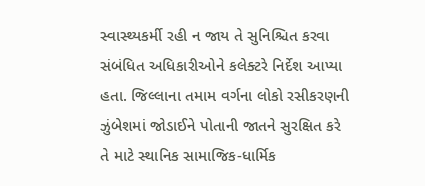સ્વાસ્થ્યકર્મી રહી ન જાય તે સુનિશ્ચિત કરવા સંબંધિત અધિકારીઓને કલેક્ટરે નિર્દેશ આપ્યા હતા. જિલ્લાના તમામ વર્ગના લોકો રસીકરણની ઝુંબેશમાં જોડાઈને પોતાની જાતને સુરક્ષિત કરે તે માટે સ્થાનિક સામાજિક-ધાર્મિક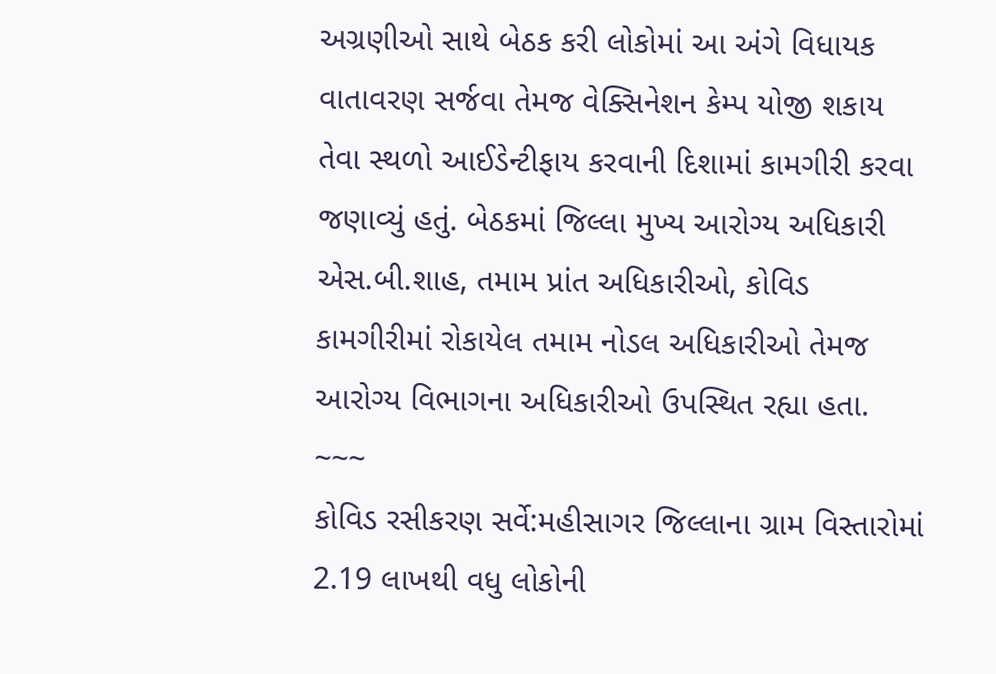અગ્રણીઓ સાથે બેઠક કરી લોકોમાં આ અંગે વિધાયક વાતાવરણ સર્જવા તેમજ વેક્સિનેશન કેમ્પ યોજી શકાય તેવા સ્થળો આઈડેન્ટીફાય કરવાની દિશામાં કામગીરી કરવા જણાવ્યું હતું. બેઠકમાં જિલ્લા મુખ્ય આરોગ્ય અધિકારી એસ.બી.શાહ, તમામ પ્રાંત અધિકારીઓ, કોવિડ કામગીરીમાં રોકાયેલ તમામ નોડલ અધિકારીઓ તેમજ આરોગ્ય વિભાગના અધિકારીઓ ઉપસ્થિત રહ્યા હતા.
~~~
કોવિડ રસીકરણ સર્વે:મહીસાગર જિલ્લાના ગ્રામ વિસ્તારોમાં 2.19 લાખથી વધુ લોકોની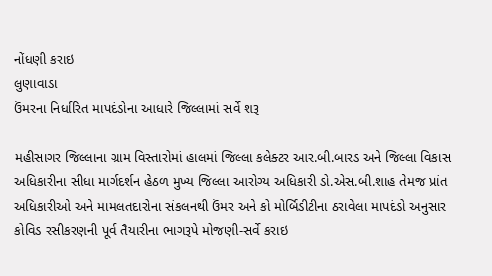નોંધણી કરાઇ
લુણાવાડા
ઉંમરના નિર્ધારિત માપદંડોના આધારે જિલ્લામાં સર્વે શરૂ

મહીસાગર જિલ્લાના ગ્રામ વિસ્તારોમાં હાલમાં જિલ્લા કલેક્ટર આર.બી.બારડ અને જિલ્લા વિકાસ અધિકારીના સીધા માર્ગદર્શન હેઠળ મુખ્ય જિલ્લા આરોગ્ય અધિકારી ડો.એસ.બી.શાહ તેમજ પ્રાંત અધિકારીઓ અને મામલતદારોના સંકલનથી ઉંમર અને કો મોર્બિડીટીના ઠરાવેલા માપદંડો અનુસાર કોવિડ રસીકરણની પૂર્વ તૈયારીના ભાગરૂપે મોજણી-સર્વે કરાઇ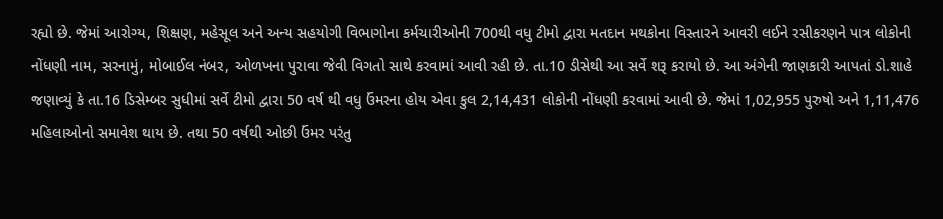રહ્યો છે. જેમાં આરોગ્ય, શિક્ષણ, મહેસૂલ અને અન્ય સહયોગી વિભાગોના કર્મચારીઓની 700થી વધુ ટીમો દ્વારા મતદાન મથકોના વિસ્તારને આવરી લઈને રસીકરણને પાત્ર લોકોની નોંધણી નામ, સરનામું, મોબાઈલ નંબર, ઓળખના પુરાવા જેવી વિગતો સાથે કરવામાં આવી રહી છે. તા.10 ડીસેથી આ સર્વે શરૂ કરાયો છે. આ અંગેની જાણકારી આપતાં ડો.શાહે જણાવ્યું કે તા.16 ડિસેમ્બર સુધીમાં સર્વે ટીમો દ્વારા 50 વર્ષ થી વધુ ઉંમરના હોય એવા કુલ 2,14,431 લોકોની નોંધણી કરવામાં આવી છે. જેમાં 1,02,955 પુરુષો અને 1,11,476 મહિલાઓનો સમાવેશ થાય છે. તથા 50 વર્ષથી ઓછી ઉંમર પરંતુ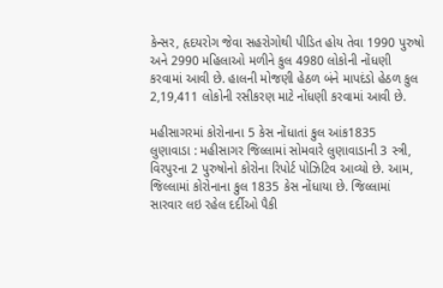કેન્સર, હૃદયરોગ જેવા સહરોગોથી પીડિત હોય તેવા 1990 પુરુષો અને 2990 મહિલાઓ મળીને કુલ 4980 લોકોની નોંધણી કરવામાં આવી છે. હાલની મોજણી હેઠળ બંને માપદંડો હેઠળ કુલ 2,19,411 લોકોની રસીકરણ માટે નોંધણી કરવામાં આવી છે.

મહીસાગરમાં કોરોનાના 5 કેસ નોંધાતાં કુલ આંક1835
લુણાવાડા : મહીસાગર જિલ્લામાં સોમવારે લુણાવાડાની 3 સ્ત્રી, વિરપુરના 2 પુરુષોનો કોરોના રિપોર્ટ પોઝિટિવ આવ્યો છે. આમ, જિલ્લામાં કોરોનાના કુલ 1835 કેસ નોંધાયા છે. જિલ્લામાં સારવાર લઇ રહેલ દર્દીઓ પૈકી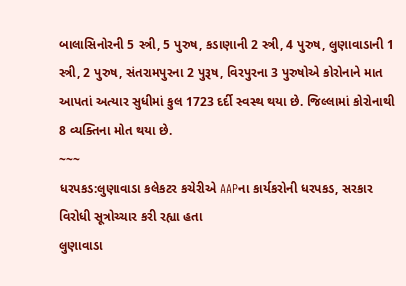બાલાસિનોરની 5 સ્ત્રી, 5 પુરુષ, કડાણાની 2 સ્ત્રી, 4 પુરુષ, લુણાવાડાની 1 સ્ત્રી, 2 પુરુષ, સંતરામપુરના 2 પુરૂષ, વિરપુરના 3 પુરુષોએ કોરોનાને માત આપતાં અત્યાર સુધીમાં કુલ 1723 દર્દી સ્વસ્થ થયા છે. જિલ્લામાં કોરોનાથી 8 વ્યક્તિના મોત થયા છે.
~~~
ધરપકડ:લુણાવાડા કલેકટર કચેરીએ AAPના કાર્યકરોની ધરપકડ, સરકાર વિરોધી સૂત્રોચ્ચાર કરી રહ્યા હતા
લુણાવાડા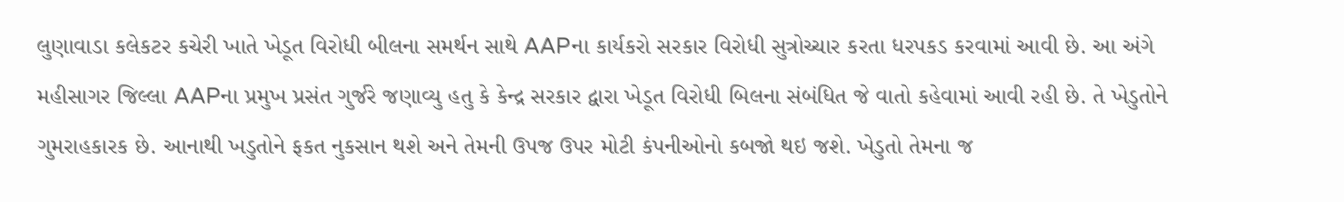લુણાવાડા કલેકટર કચેરી ખાતે ખેડૂત વિરોધી બીલના સમર્થન સાથે AAPના કાર્યકરો સરકાર વિરોધી સુત્રોચ્ચાર કરતા ધરપકડ કરવામાં આવી છે. આ અંગે મહીસાગર જિલ્લા AAPના પ્રમુખ પ્રસંત ગુર્જરે જણાવ્યુ હતુ કે કેન્દ્ર સરકાર દ્વારા ખેડૂત વિરોધી બિલના સંબંધિત જે વાતો કહેવામાં આવી રહી છે. તે ખેડુતોને ગુમરાહકારક છે. આનાથી ખડુતોને ફકત નુકસાન થશે અને તેમની ઉપજ ઉપર મોટી કંપનીઓનો કબજો થઇ જશે. ખેડુતો તેમના જ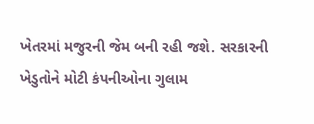ખેતરમાં મજુરની જેમ બની રહી જશે. સરકારની ખેડુતોને મોટી કંપનીઓના ગુલામ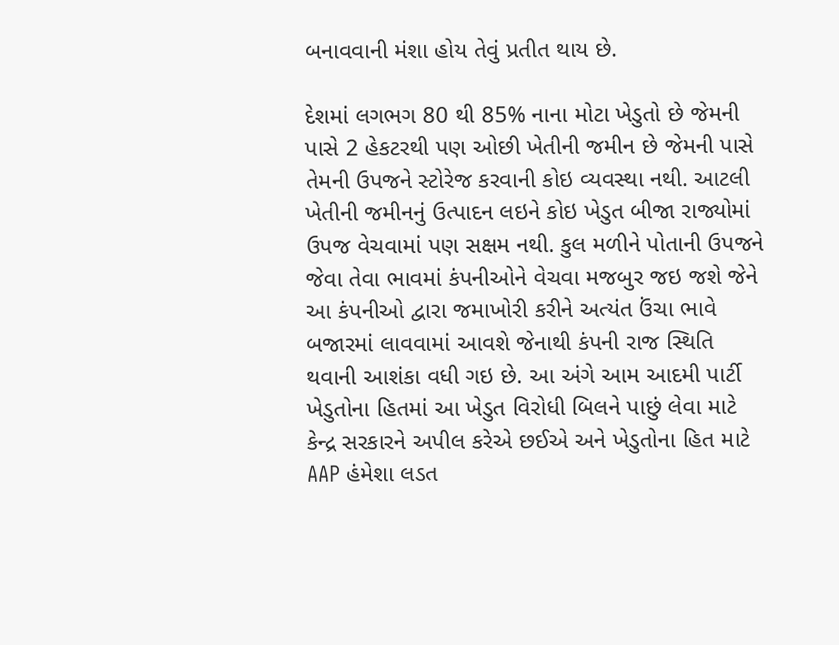બનાવવાની મંશા હોય તેવું પ્રતીત થાય છે.

દેશમાં લગભગ 80 થી 85% નાના મોટા ખેડુતો છે જેમની પાસે 2 હેકટરથી પણ ઓછી ખેતીની જમીન છે જેમની પાસે તેમની ઉપજને સ્ટોરેજ કરવાની કોઇ વ્યવસ્થા નથી. આટલી ખેતીની જમીનનું ઉત્પાદન લઇને કોઇ ખેડુત બીજા રાજ્યોમાં ઉપજ વેચવામાં પણ સક્ષમ નથી. કુલ મળીને પોતાની ઉપજને જેવા તેવા ભાવમાં કંપનીઓને વેચવા મજબુર જઇ જશે જેને આ કંપનીઓ દ્વારા જમાખોરી કરીને અત્યંત ઉંચા ભાવે બજારમાં લાવવામાં આવશે જેનાથી કંપની રાજ સ્થિતિ થવાની આશંકા વધી ગઇ છે. આ અંગે આમ આદમી પાર્ટી ખેડુતોના હિતમાં આ ખેડુત વિરોધી બિલને પાછું લેવા માટે કેન્દ્ર સરકારને અપીલ કરેએ છઈએ અને ખેડુતોના હિત માટે AAP હંમેશા લડત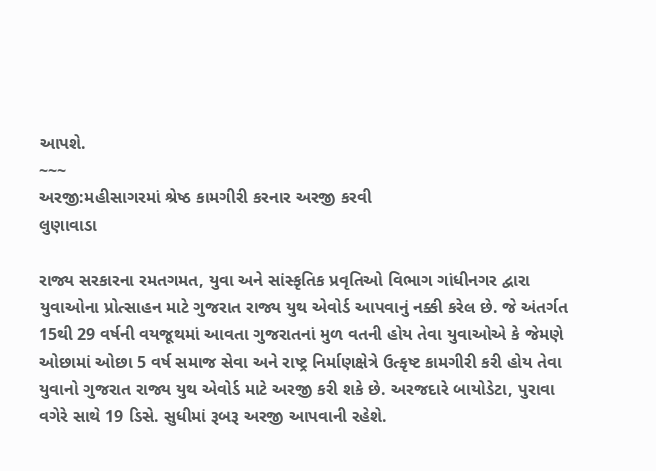આપશે.
~~~
અરજી:મહીસાગરમાં શ્રેષ્ઠ કામગીરી કરનાર અરજી કરવી
લુણાવાડા

રાજ્ય સરકારના રમતગમત, યુવા અને સાંસ્કૃતિક પ્રવૃતિઓ વિભાગ ગાંધીનગર દ્વારા યુવાઓના પ્રોત્સાહન માટે ગુજરાત રાજ્ય યુથ એવોર્ડ આપવાનું નક્કી કરેલ છે. જે અંતર્ગત 15થી 29 વર્ષની વયજૂથમાં આવતા ગુજરાતનાં મુળ વતની હોય તેવા યુવાઓએ કે જેમણે ઓછામાં ઓછા 5 વર્ષ સમાજ સેવા અને રાષ્ટ્ર નિર્માણક્ષેત્રે ઉત્કૃષ્ટ કામગીરી કરી હોય તેવા યુવાનો ગુજરાત રાજ્ય યુથ એવોર્ડ માટે અરજી કરી શકે છે. અરજદારે બાયોડેટા, પુરાવા વગેરે સાથે 19 ડિસે. સુધીમાં રૂબરૂ અરજી આપવાની રહેશે.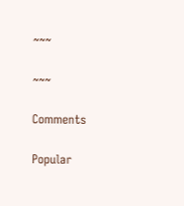~~~

~~~

Comments

Popular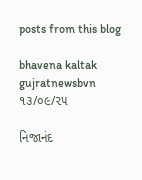posts from this blog

bhavena kaltak gujratnewsbvn ૧૩/૦૯/૨૫

નિજાનંદ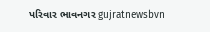પરિવાર ભાવનગર gujratnewsbvn